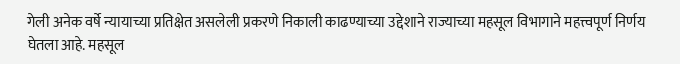गेली अनेक वर्षे न्यायाच्या प्रतिक्षेत असलेली प्रकरणे निकाली काढण्याच्या उद्देशाने राज्याच्या महसूल विभागाने महत्त्वपूर्ण निर्णय घेतला आहे. महसूल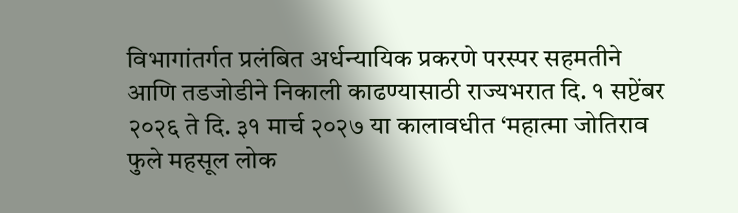विभागांतर्गत प्रलंबित अर्धन्यायिक प्रकरणे परस्पर सहमतीने आणि तडजोडीने निकाली काढण्यासाठी राज्यभरात दि. १ सप्टेंबर २०२६ ते दि. ३१ मार्च २०२७ या कालावधीत ‘महात्मा जोतिराव फुले महसूल लोक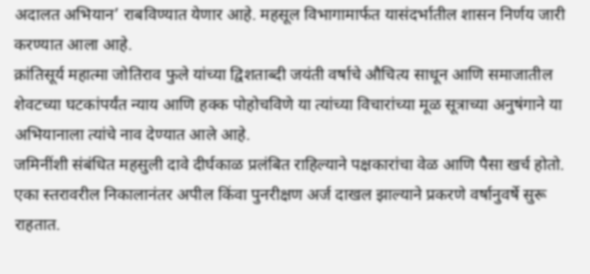अदालत अभियान’ राबविण्यात येणार आहे. महसूल विभागामार्फत यासंदर्भातील शासन निर्णय जारी करण्यात आला आहे.
क्रांतिसूर्य महात्मा जोतिराव फुले यांच्या द्विशताब्दी जयंती वर्षाचे औचित्य साधून आणि समाजातील शेवटच्या घटकांपर्यंत न्याय आणि हक्क पोहोचविणे या त्यांच्या विचारांच्या मूळ सूत्राच्या अनुषंगाने या अभियानाला त्यांचे नाव देण्यात आले आहे.
जमिनींशी संबंधित महसुली दावे दीर्घकाळ प्रलंबित राहिल्याने पक्षकारांचा वेळ आणि पैसा खर्च होतो. एका स्तरावरील निकालानंतर अपील किंवा पुनरीक्षण अर्ज दाखल झाल्याने प्रकरणे वर्षानुवर्षे सुरू राहतात.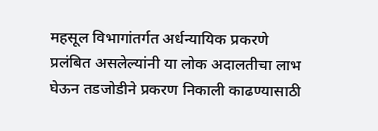महसूल विभागांतर्गत अर्धन्यायिक प्रकरणे प्रलंबित असलेल्यांनी या लोक अदालतीचा लाभ घेऊन तडजोडीने प्रकरण निकाली काढण्यासाठी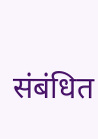संबंधित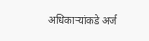अधिकाऱ्यांकडे अर्ज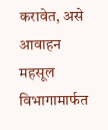करावेत, असे आवाहन महसूल विभागामार्फत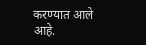करण्यात आले आहे.